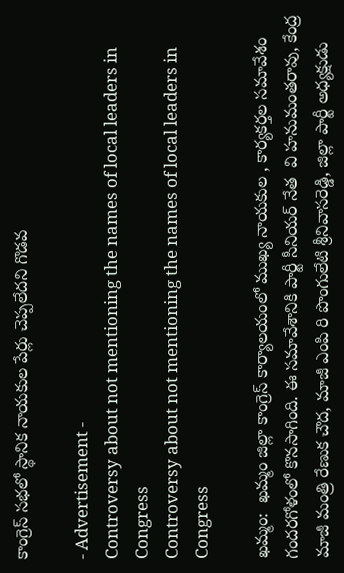కాంగ్రెస్ సభలో స్థానిక నాయకుల పేర్లు చెప్పలేదని గొడవ

- Advertisement -
Controversy about not mentioning the names of local leaders in Congress
Controversy about not mentioning the names of local leaders in Congress

ఖమ్మం:  ఖమ్మం జిల్లా కాంగ్రెస్ కార్యాలయంలో ముఖ్య నాయకుల , కార్యకర్తల సమావేశం గందరగోళంలో కొనసాగింది. ఈ సమావేశానికి పార్టీ సీనియర్ నేత  వి హనుమంతరావు, కేంద్ర మాజీ మంత్రి రేణుక చౌద, మాజీ ఎంపి రి పొంగులేటి శ్రీనివాసరెడ్డి, జిల్లా పార్టీ అధ్యక్షుడు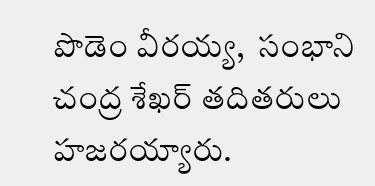పొడెం వీరయ్య,  సంభాని చంద్ర శేఖర్ తదితరులు హజరయ్యారు.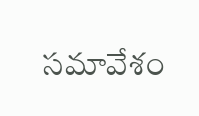సమావేశం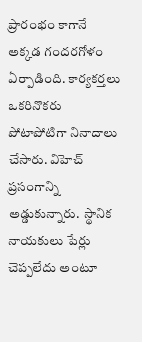ప్రారంభం కాగానే అక్కడ గందరగోళం ఏర్పాడింది. కార్యకర్తలు ఒకరినొకరు పోటాపోటిగా నినాదాలు చేసారు. విహెచ్ ప్రసంగాన్ని అడ్డుకున్నారు.  స్థానిక నాయకులు పేర్లు చెప్పలేదు అంటూ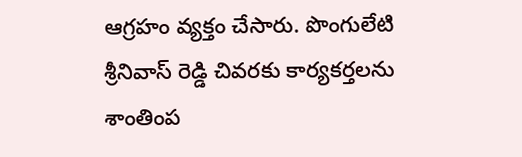ఆగ్రహం వ్యక్తం చేసారు. పొంగులేటి శ్రీనివాస్ రెడ్డి చివరకు కార్యకర్తలను శాంతింప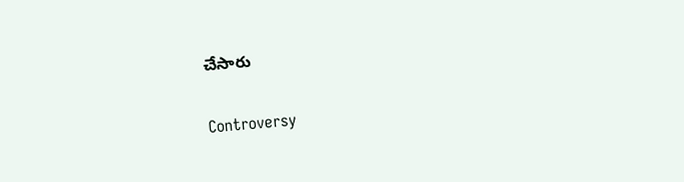చేసారు

Controversy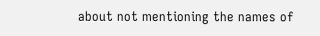about not mentioning the names of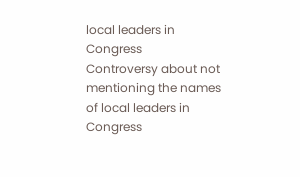local leaders in Congress
Controversy about not mentioning the names of local leaders in Congress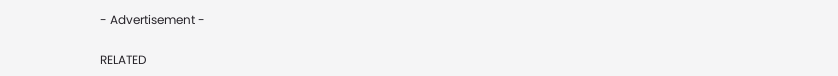- Advertisement -

RELATED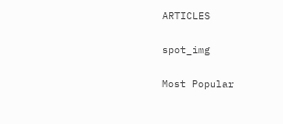ARTICLES

spot_img

Most Popular